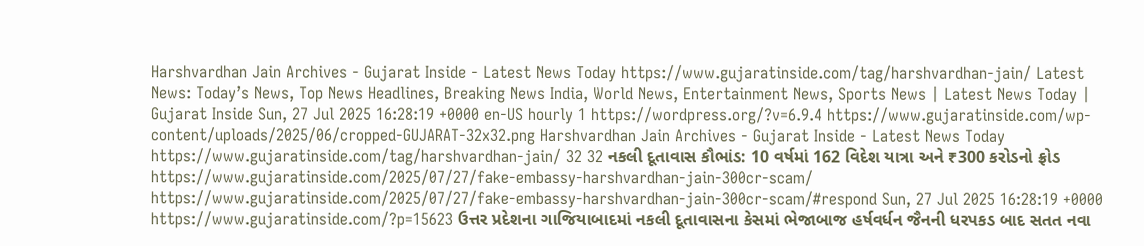Harshvardhan Jain Archives - Gujarat Inside - Latest News Today https://www.gujaratinside.com/tag/harshvardhan-jain/ Latest News: Today’s News, Top News Headlines, Breaking News India, World News, Entertainment News, Sports News | Latest News Today | Gujarat Inside Sun, 27 Jul 2025 16:28:19 +0000 en-US hourly 1 https://wordpress.org/?v=6.9.4 https://www.gujaratinside.com/wp-content/uploads/2025/06/cropped-GUJARAT-32x32.png Harshvardhan Jain Archives - Gujarat Inside - Latest News Today https://www.gujaratinside.com/tag/harshvardhan-jain/ 32 32 નકલી દૂતાવાસ કૌભાંડ: 10 વર્ષમાં 162 વિદેશ યાત્રા અને ₹300 કરોડનો ફ્રોડ https://www.gujaratinside.com/2025/07/27/fake-embassy-harshvardhan-jain-300cr-scam/ https://www.gujaratinside.com/2025/07/27/fake-embassy-harshvardhan-jain-300cr-scam/#respond Sun, 27 Jul 2025 16:28:19 +0000 https://www.gujaratinside.com/?p=15623 ઉત્તર પ્રદેશના ગાજિયાબાદમાં નકલી દૂતાવાસના કેસમાં ભેજાબાજ હર્ષવર્ધન જૈનની ધરપકડ બાદ સતત નવા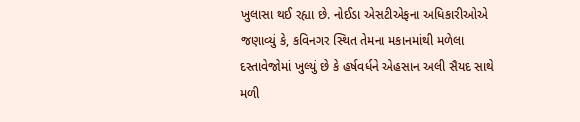ખુલાસા થઈ રહ્યા છે. નોઈડા એસટીએફના અધિકારીઓએ જણાવ્યું કે, કવિનગર સ્થિત તેમના મકાનમાંથી મળેલા દસ્તાવેજોમાં ખુલ્યું છે કે હર્ષવર્ધને એહસાન અલી સૈયદ સાથે મળી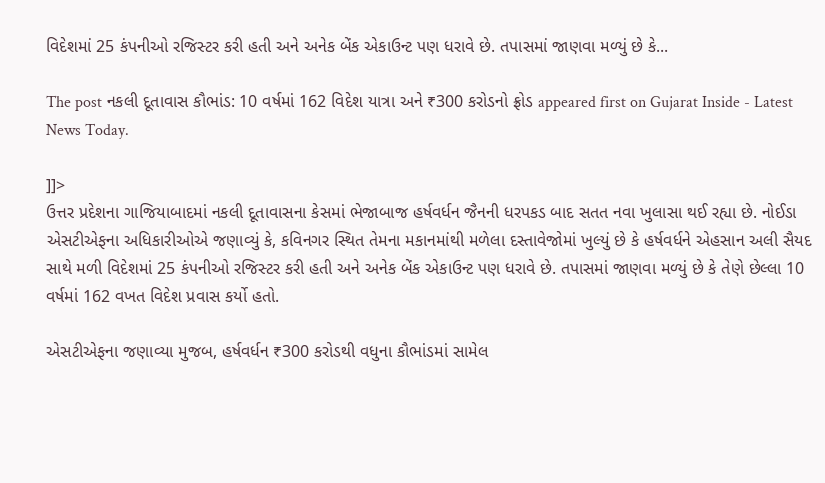વિદેશમાં 25 કંપનીઓ રજિસ્ટર કરી હતી અને અનેક બેંક એકાઉન્ટ પણ ધરાવે છે. તપાસમાં જાણવા મળ્યું છે કે...

The post નકલી દૂતાવાસ કૌભાંડ: 10 વર્ષમાં 162 વિદેશ યાત્રા અને ₹300 કરોડનો ફ્રોડ appeared first on Gujarat Inside - Latest News Today.

]]>
ઉત્તર પ્રદેશના ગાજિયાબાદમાં નકલી દૂતાવાસના કેસમાં ભેજાબાજ હર્ષવર્ધન જૈનની ધરપકડ બાદ સતત નવા ખુલાસા થઈ રહ્યા છે. નોઈડા એસટીએફના અધિકારીઓએ જણાવ્યું કે, કવિનગર સ્થિત તેમના મકાનમાંથી મળેલા દસ્તાવેજોમાં ખુલ્યું છે કે હર્ષવર્ધને એહસાન અલી સૈયદ સાથે મળી વિદેશમાં 25 કંપનીઓ રજિસ્ટર કરી હતી અને અનેક બેંક એકાઉન્ટ પણ ધરાવે છે. તપાસમાં જાણવા મળ્યું છે કે તેણે છેલ્લા 10 વર્ષમાં 162 વખત વિદેશ પ્રવાસ કર્યો હતો.

એસટીએફના જણાવ્યા મુજબ, હર્ષવર્ધન ₹300 કરોડથી વધુના કૌભાંડમાં સામેલ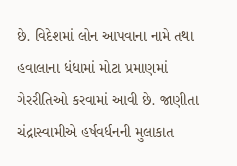છે. વિદેશમાં લોન આપવાના નામે તથા હવાલાના ધંધામાં મોટા પ્રમાણમાં ગેરરીતિઓ કરવામાં આવી છે. જાણીતા ચંદ્રાસ્વામીએ હર્ષવર્ધનની મુલાકાત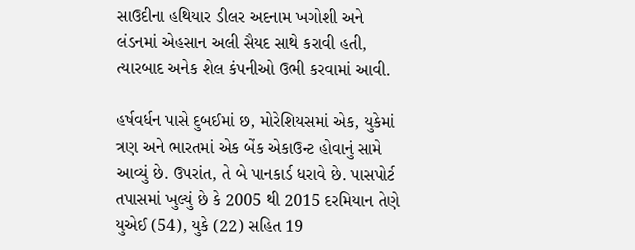સાઉદીના હથિયાર ડીલર અદનામ ખગોશી અને લંડનમાં એહસાન અલી સૈયદ સાથે કરાવી હતી, ત્યારબાદ અનેક શેલ કંપનીઓ ઉભી કરવામાં આવી.

હર્ષવર્ધન પાસે દુબઈમાં છ, મોરેશિયસમાં એક, યુકેમાં ત્રણ અને ભારતમાં એક બેંક એકાઉન્ટ હોવાનું સામે આવ્યું છે. ઉપરાંત, તે બે પાનકાર્ડ ધરાવે છે. પાસપોર્ટ તપાસમાં ખુલ્યું છે કે 2005 થી 2015 દરમિયાન તેણે યુએઈ (54), યુકે (22) સહિત 19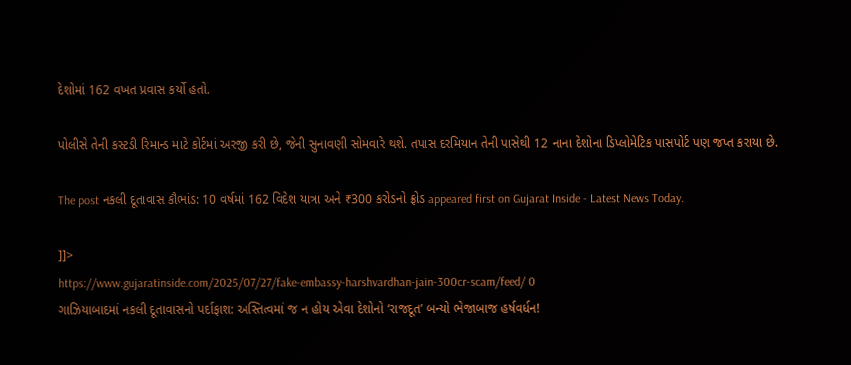દેશોમાં 162 વખત પ્રવાસ કર્યો હતો.

પોલીસે તેની કસ્ટડી રિમાન્ડ માટે કોર્ટમાં અરજી કરી છે, જેની સુનાવણી સોમવારે થશે. તપાસ દરમિયાન તેની પાસેથી 12 નાના દેશોના ડિપ્લોમેટિક પાસપોર્ટ પણ જપ્ત કરાયા છે.

The post નકલી દૂતાવાસ કૌભાંડ: 10 વર્ષમાં 162 વિદેશ યાત્રા અને ₹300 કરોડનો ફ્રોડ appeared first on Gujarat Inside - Latest News Today.

]]>
https://www.gujaratinside.com/2025/07/27/fake-embassy-harshvardhan-jain-300cr-scam/feed/ 0
ગાઝિયાબાદમાં નકલી દૂતાવાસનો પર્દાફાશ: અસ્તિત્વમાં જ ન હોય એવા દેશોનો ‘રાજદૂત’ બન્યો ભેજાબાજ હર્ષવર્ધન!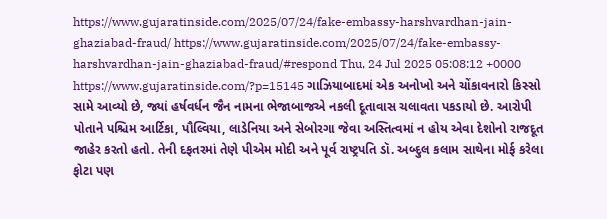https://www.gujaratinside.com/2025/07/24/fake-embassy-harshvardhan-jain-ghaziabad-fraud/ https://www.gujaratinside.com/2025/07/24/fake-embassy-harshvardhan-jain-ghaziabad-fraud/#respond Thu, 24 Jul 2025 05:08:12 +0000 https://www.gujaratinside.com/?p=15145 ગાઝિયાબાદમાં એક અનોખો અને ચોંકાવનારો કિસ્સો સામે આવ્યો છે, જ્યાં હર્ષવર્ધન જૈન નામના ભેજાબાજએ નકલી દૂતાવાસ ચલાવતા પકડાયો છે. આરોપી પોતાને પશ્ચિમ આર્ટિકા, પૌલ્વિયા, લાડેનિયા અને સેબોરગા જેવા અસ્તિત્વમાં ન હોય એવા દેશોનો રાજદૂત જાહેર કરતો હતો. તેની દફતરમાં તેણે પીએમ મોદી અને પૂર્વ રાષ્ટ્રપતિ ડૉ. અબ્દુલ કલામ સાથેના મોર્ફ કરેલા ફોટા પણ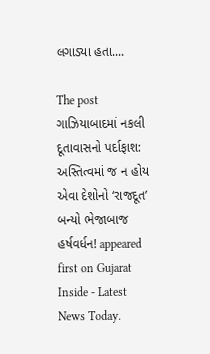લગાડ્યા હતા....

The post ગાઝિયાબાદમાં નકલી દૂતાવાસનો પર્દાફાશ: અસ્તિત્વમાં જ ન હોય એવા દેશોનો ‘રાજદૂત’ બન્યો ભેજાબાજ હર્ષવર્ધન! appeared first on Gujarat Inside - Latest News Today.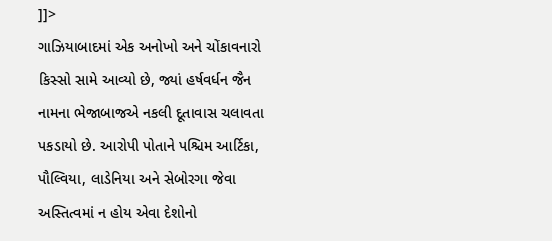]]>
ગાઝિયાબાદમાં એક અનોખો અને ચોંકાવનારો કિસ્સો સામે આવ્યો છે, જ્યાં હર્ષવર્ધન જૈન નામના ભેજાબાજએ નકલી દૂતાવાસ ચલાવતા પકડાયો છે. આરોપી પોતાને પશ્ચિમ આર્ટિકા, પૌલ્વિયા, લાડેનિયા અને સેબોરગા જેવા અસ્તિત્વમાં ન હોય એવા દેશોનો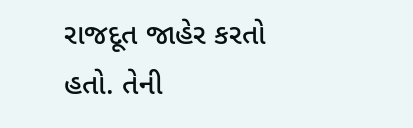રાજદૂત જાહેર કરતો હતો. તેની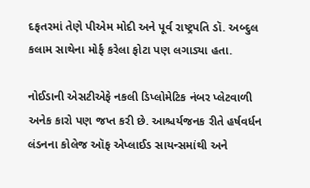દફતરમાં તેણે પીએમ મોદી અને પૂર્વ રાષ્ટ્રપતિ ડૉ. અબ્દુલ કલામ સાથેના મોર્ફ કરેલા ફોટા પણ લગાડ્યા હતા.

નોઈડાની એસટીએફે નકલી ડિપ્લોમેટિક નંબર પ્લેટવાળી અનેક કારો પણ જપ્ત કરી છે. આશ્ચર્યજનક રીતે હર્ષવર્ધન લંડનના કોલેજ ઑફ એપ્લાઈડ સાયન્સમાંથી અને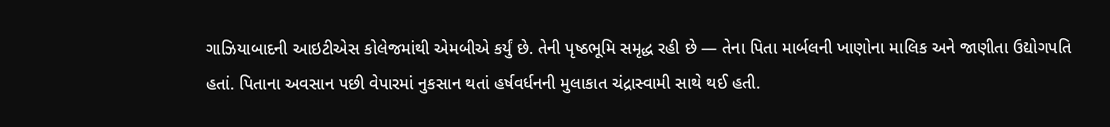ગાઝિયાબાદની આઇટીએસ કોલેજમાંથી એમબીએ કર્યું છે. તેની પૃષ્ઠભૂમિ સમૃદ્ધ રહી છે — તેના પિતા માર્બલની ખાણોના માલિક અને જાણીતા ઉદ્યોગપતિ હતાં. પિતાના અવસાન પછી વેપારમાં નુકસાન થતાં હર્ષવર્ધનની મુલાકાત ચંદ્રાસ્વામી સાથે થઈ હતી.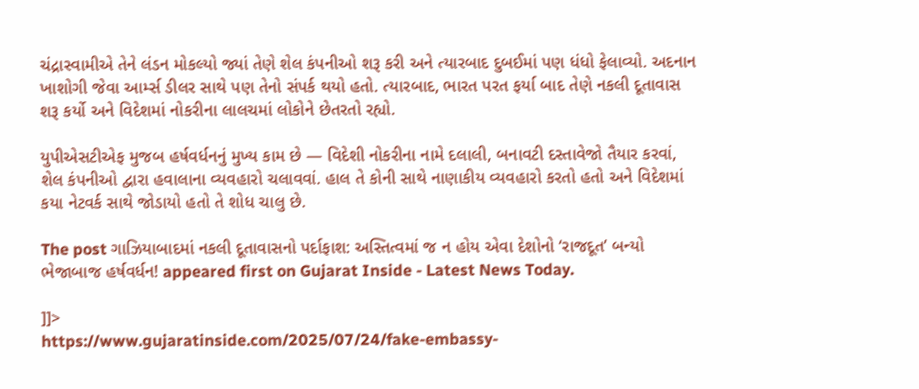ચંદ્રાસ્વામીએ તેને લંડન મોકલ્યો જ્યાં તેણે શેલ કંપનીઓ શરૂ કરી અને ત્યારબાદ દુબઈમાં પણ ધંધો ફેલાવ્યો. અદનાન ખાશોગી જેવા આર્મ્સ ડીલર સાથે પણ તેનો સંપર્ક થયો હતો. ત્યારબાદ, ભારત પરત ફર્યા બાદ તેણે નકલી દૂતાવાસ શરૂ કર્યો અને વિદેશમાં નોકરીના લાલચમાં લોકોને છેતરતો રહ્યો.

યુપીએસટીએફ મુજબ હર્ષવર્ધનનું મુખ્ય કામ છે — વિદેશી નોકરીના નામે દલાલી, બનાવટી દસ્તાવેજો તૈયાર કરવાં, શેલ કંપનીઓ દ્વારા હવાલાના વ્યવહારો ચલાવવાં. હાલ તે કોની સાથે નાણાકીય વ્યવહારો કરતો હતો અને વિદેશમાં કયા નેટવર્ક સાથે જોડાયો હતો તે શોધ ચાલુ છે.

The post ગાઝિયાબાદમાં નકલી દૂતાવાસનો પર્દાફાશ: અસ્તિત્વમાં જ ન હોય એવા દેશોનો ‘રાજદૂત’ બન્યો ભેજાબાજ હર્ષવર્ધન! appeared first on Gujarat Inside - Latest News Today.

]]>
https://www.gujaratinside.com/2025/07/24/fake-embassy-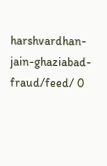harshvardhan-jain-ghaziabad-fraud/feed/ 0